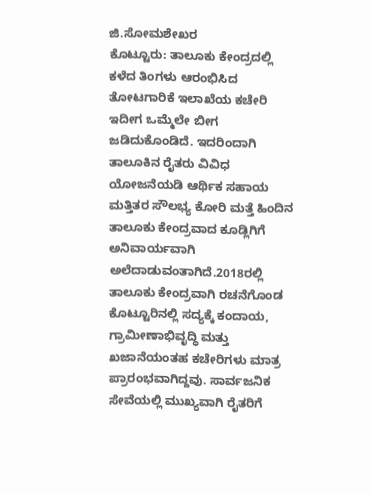ಜಿ.ಸೋಮಶೇಖರ
ಕೊಟ್ಟೂರು: ತಾಲೂಕು ಕೇಂದ್ರದಲ್ಲಿ ಕಳೆದ ತಿಂಗಳು ಆರಂಭಿಸಿದ ತೋಟಗಾರಿಕೆ ಇಲಾಖೆಯ ಕಚೇರಿ ಇದೀಗ ಒಮ್ಮೆಲೇ ಬೀಗ ಜಡಿದುಕೊಂಡಿದೆ. ಇದರಿಂದಾಗಿ ತಾಲೂಕಿನ ರೈತರು ವಿವಿಧ ಯೋಜನೆಯಡಿ ಆರ್ಥಿಕ ಸಹಾಯ ಮತ್ತಿತರ ಸೌಲಭ್ಯ ಕೋರಿ ಮತ್ತೆ ಹಿಂದಿನ ತಾಲೂಕು ಕೇಂದ್ರವಾದ ಕೂಡ್ಲಿಗಿಗೆ ಅನಿವಾರ್ಯವಾಗಿ ಅಲೆದಾಡುವಂತಾಗಿದೆ.2018ರಲ್ಲಿ ತಾಲೂಕು ಕೇಂದ್ರವಾಗಿ ರಚನೆಗೊಂಡ ಕೊಟ್ಟೂರಿನಲ್ಲಿ ಸದ್ಯಕ್ಕೆ ಕಂದಾಯ, ಗ್ರಾಮೀಣಾಭಿವೃದ್ಧಿ ಮತ್ತು ಖಜಾನೆಯಂತಹ ಕಚೇರಿಗಳು ಮಾತ್ರ ಪ್ರಾರಂಭವಾಗಿದ್ದವು. ಸಾರ್ವಜನಿಕ ಸೇವೆಯಲ್ಲಿ ಮುಖ್ಯವಾಗಿ ರೈತರಿಗೆ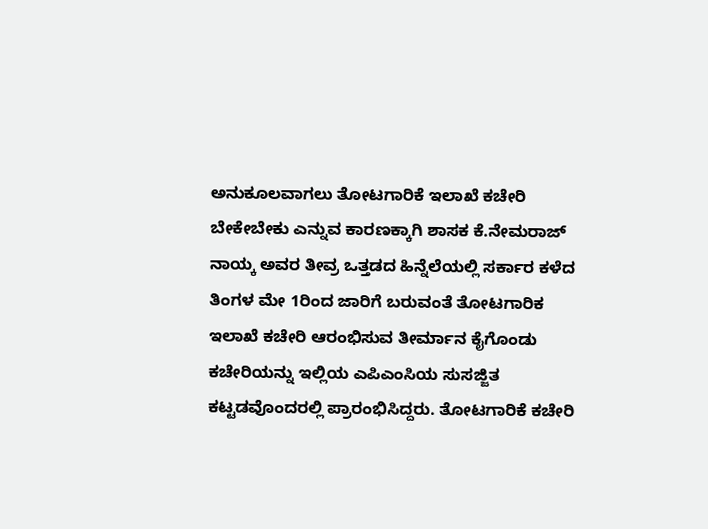ಅನುಕೂಲವಾಗಲು ತೋಟಗಾರಿಕೆ ಇಲಾಖೆ ಕಚೇರಿ ಬೇಕೇಬೇಕು ಎನ್ನುವ ಕಾರಣಕ್ಕಾಗಿ ಶಾಸಕ ಕೆ.ನೇಮರಾಜ್ ನಾಯ್ಕ ಅವರ ತೀವ್ರ ಒತ್ತಡದ ಹಿನ್ನೆಲೆಯಲ್ಲಿ ಸರ್ಕಾರ ಕಳೆದ ತಿಂಗಳ ಮೇ 1ರಿಂದ ಜಾರಿಗೆ ಬರುವಂತೆ ತೋಟಗಾರಿಕ ಇಲಾಖೆ ಕಚೇರಿ ಆರಂಭಿಸುವ ತೀರ್ಮಾನ ಕೈಗೊಂಡು ಕಚೇರಿಯನ್ನು ಇಲ್ಲಿಯ ಎಪಿಎಂಸಿಯ ಸುಸಜ್ಜಿತ ಕಟ್ಟಡವೊಂದರಲ್ಲಿ ಪ್ರಾರಂಭಿಸಿದ್ದರು. ತೋಟಗಾರಿಕೆ ಕಚೇರಿ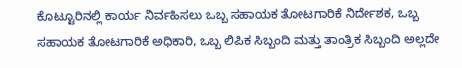ಕೊಟ್ಟೂರಿನಲ್ಲಿ ಕಾರ್ಯ ನಿರ್ವಹಿಸಲು ಒಬ್ಬ ಸಹಾಯಕ ತೋಟಗಾರಿಕೆ ನಿರ್ದೇಶಕ, ಒಬ್ಬ ಸಹಾಯಕ ತೋಟಗಾರಿಕೆ ಅಧಿಕಾರಿ, ಒಬ್ಬ ಲಿಪಿಕ ಸಿಬ್ಬಂದಿ ಮತ್ತು ತಾಂತ್ರಿಕ ಸಿಬ್ಬಂದಿ ಅಲ್ಲದೇ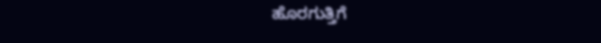ಹೊರಗುತ್ತಿಗೆ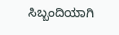ಸಿಬ್ಬಂದಿಯಾಗಿ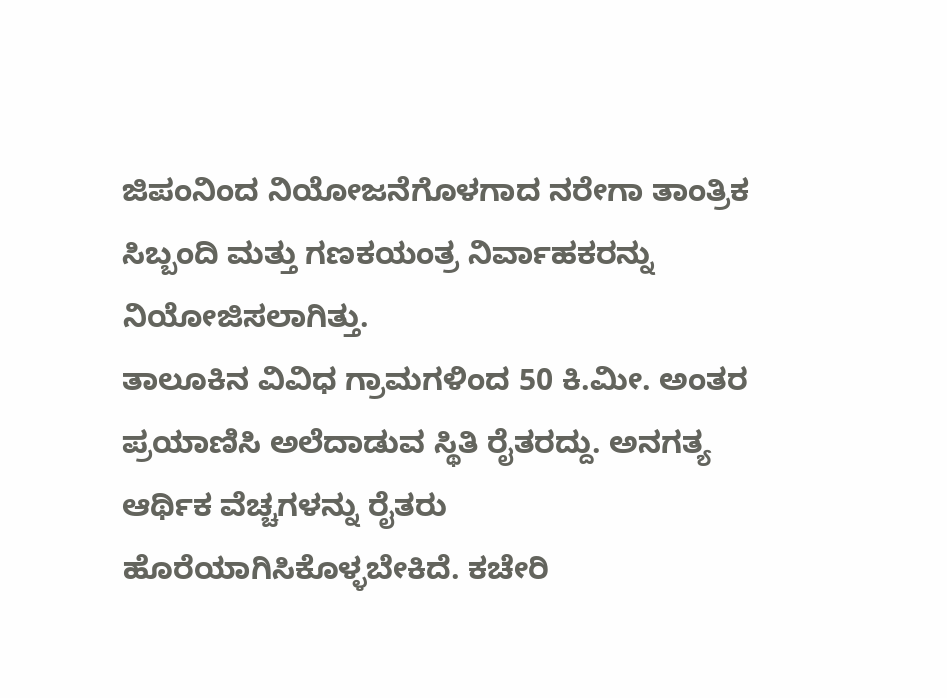ಜಿಪಂನಿಂದ ನಿಯೋಜನೆಗೊಳಗಾದ ನರೇಗಾ ತಾಂತ್ರಿಕ ಸಿಬ್ಬಂದಿ ಮತ್ತು ಗಣಕಯಂತ್ರ ನಿರ್ವಾಹಕರನ್ನು ನಿಯೋಜಿಸಲಾಗಿತ್ತು.
ತಾಲೂಕಿನ ವಿವಿಧ ಗ್ರಾಮಗಳಿಂದ 50 ಕಿ.ಮೀ. ಅಂತರ ಪ್ರಯಾಣಿಸಿ ಅಲೆದಾಡುವ ಸ್ಥಿತಿ ರೈತರದ್ದು. ಅನಗತ್ಯ ಆರ್ಥಿಕ ವೆಚ್ಚಗಳನ್ನು ರೈತರು ಹೊರೆಯಾಗಿಸಿಕೊಳ್ಳಬೇಕಿದೆ. ಕಚೇರಿ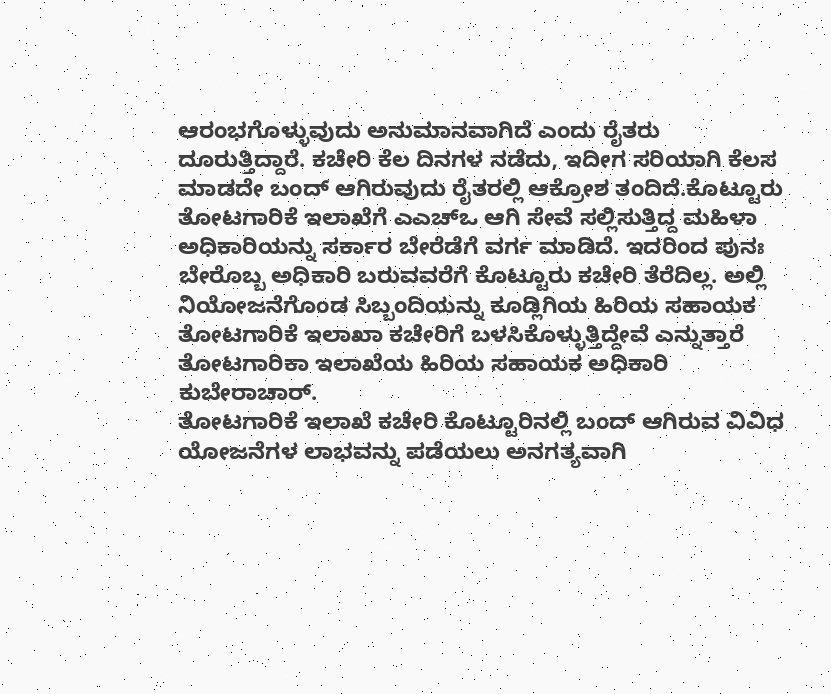ಆರಂಭಗೊಳ್ಳುವುದು ಅನುಮಾನವಾಗಿದೆ ಎಂದು ರೈತರು ದೂರುತ್ತಿದ್ದಾರೆ. ಕಚೇರಿ ಕೆಲ ದಿನಗಳ ನಡೆದು, ಇದೀಗ ಸರಿಯಾಗಿ ಕೆಲಸ ಮಾಡದೇ ಬಂದ್ ಆಗಿರುವುದು ರೈತರಲ್ಲಿ ಆಕ್ರೋಶ ತಂದಿದೆ.ಕೊಟ್ಟೂರು ತೋಟಗಾರಿಕೆ ಇಲಾಖೆಗೆ ಎಎಚ್ಒ ಆಗಿ ಸೇವೆ ಸಲ್ಲಿಸುತ್ತಿದ್ದ ಮಹಿಳಾ ಅಧಿಕಾರಿಯನ್ನು ಸರ್ಕಾರ ಬೇರೆಡೆಗೆ ವರ್ಗ ಮಾಡಿದೆ. ಇದರಿಂದ ಪುನಃ ಬೇರೊಬ್ಬ ಅಧಿಕಾರಿ ಬರುವವರೆಗೆ ಕೊಟ್ಟೂರು ಕಚೇರಿ ತೆರೆದಿಲ್ಲ. ಅಲ್ಲಿ ನಿಯೋಜನೆಗೊಂಡ ಸಿಬ್ಬಂದಿಯನ್ನು ಕೂಡ್ಲಿಗಿಯ ಹಿರಿಯ ಸಹಾಯಕ ತೋಟಗಾರಿಕೆ ಇಲಾಖಾ ಕಚೇರಿಗೆ ಬಳಸಿಕೊಳ್ಳುತ್ತಿದ್ದೇವೆ ಎನ್ನುತ್ತಾರೆ ತೋಟಗಾರಿಕಾ ಇಲಾಖೆಯ ಹಿರಿಯ ಸಹಾಯಕ ಅಧಿಕಾರಿ ಕುಬೇರಾಚಾರ್.
ತೋಟಗಾರಿಕೆ ಇಲಾಖೆ ಕಚೇರಿ ಕೊಟ್ಟೂರಿನಲ್ಲಿ ಬಂದ್ ಆಗಿರುವ ವಿವಿಧ ಯೋಜನೆಗಳ ಲಾಭವನ್ನು ಪಡೆಯಲು ಅನಗತ್ಯವಾಗಿ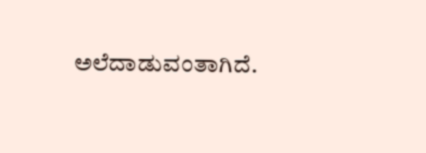ಅಲೆದಾಡುವಂತಾಗಿದೆ.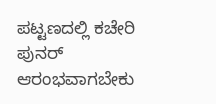ಪಟ್ಟಣದಲ್ಲಿ ಕಚೇರಿ ಪುನರ್ ಆರಂಭವಾಗಬೇಕು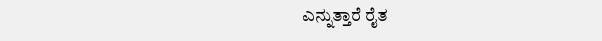ಎನ್ನುತ್ತಾರೆ ರೈತ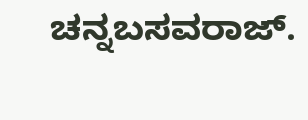ಚನ್ನಬಸವರಾಜ್.